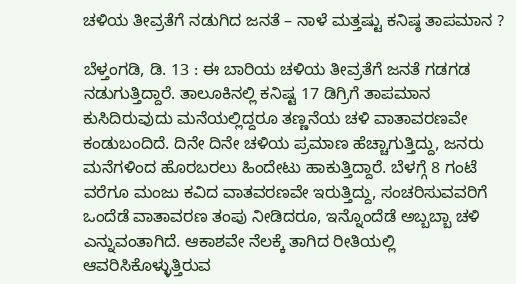ಚಳಿಯ ತೀವ್ರತೆಗೆ ನಡುಗಿದ ಜನತೆ – ನಾಳೆ ಮತ್ತಷ್ಟು ಕನಿಷ್ಠ ತಾಪಮಾನ ?

ಬೆಳ್ತಂಗಡಿ, ಡಿ. 13 : ಈ ಬಾರಿಯ ಚಳಿಯ ತೀವ್ರತೆಗೆ ಜನತೆ ಗಡಗಡ ನಡುಗುತ್ತಿದ್ದಾರೆ. ತಾಲೂಕಿನಲ್ಲಿ ಕನಿಷ್ಟ 17 ಡಿಗ್ರಿಗೆ ತಾಪಮಾನ ಕುಸಿದಿರುವುದು ಮನೆಯಲ್ಲಿದ್ದರೂ ತಣ್ಣನೆಯ ಚಳಿ ವಾತಾವರಣವೇ ಕಂಡುಬಂದಿದೆ. ದಿನೇ ದಿನೇ ಚಳಿಯ ಪ್ರಮಾಣ ಹೆಚ್ಚಾಗುತ್ತಿದ್ದು, ಜನರು ಮನೆಗಳಿಂದ ಹೊರಬರಲು ಹಿಂದೇಟು ಹಾಕುತ್ತಿದ್ದಾರೆ. ಬೆಳಗ್ಗೆ 8 ಗಂಟೆ ವರೆಗೂ ಮಂಜು ಕವಿದ ವಾತವರಣವೇ ಇರುತ್ತಿದ್ದು, ಸಂಚರಿಸುವವರಿಗೆ ಒಂದೆಡೆ ವಾತಾವರಣ ತಂಪು ನೀಡಿದರೂ, ಇನ್ನೊಂದೆಡೆ ಅಬ್ಬಬ್ಬಾ ಚಳಿ ಎನ್ನುವಂತಾಗಿದೆ. ಆಕಾಶವೇ ನೆಲಕ್ಕೆ ತಾಗಿದ ರೀತಿಯಲ್ಲಿ ಆವರಿಸಿಕೊಳ್ಳುತ್ತಿರುವ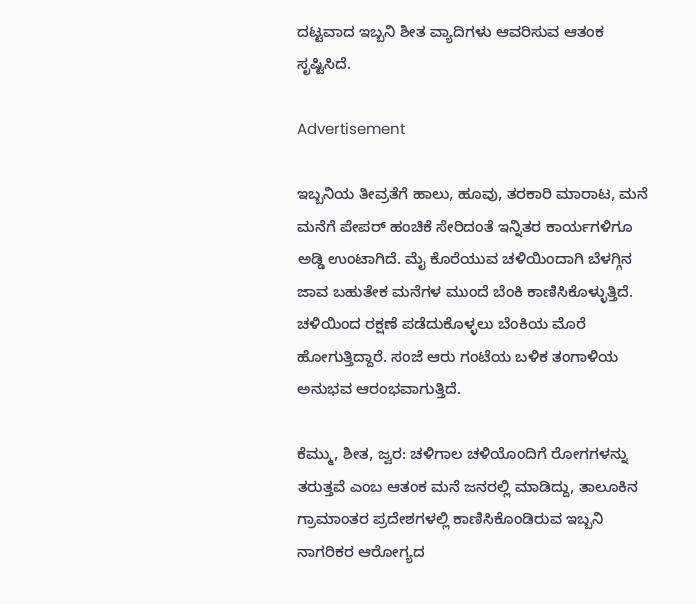ದಟ್ಟವಾದ ಇಬ್ಬನಿ ಶೀತ ವ್ಯಾದಿಗಳು ಆವರಿಸುವ ಆತಂಕ ಸೃಷ್ಟಿಸಿದೆ.

Advertisement

ಇಬ್ಬನಿಯ ತೀವ್ರತೆಗೆ ಹಾಲು, ಹೂವು, ತರಕಾರಿ ಮಾರಾಟ, ಮನೆ ಮನೆಗೆ ಪೇಪರ್‌ ಹಂಚಿಕೆ ಸೇರಿದಂತೆ ಇನ್ನಿತರ ಕಾರ್ಯಗಳಿಗೂ ಅಡ್ಡಿ ಉಂಟಾಗಿದೆ. ಮೈ ಕೊರೆಯುವ ಚಳಿಯಿಂದಾಗಿ ಬೆಳಗ್ಗಿನ ಜಾವ ಬಹುತೇಕ ಮನೆಗಳ ಮುಂದೆ ಬೆಂಕಿ ಕಾಣಿಸಿಕೊಳ್ಳುತ್ತಿದೆ. ಚಳಿಯಿಂದ ರಕ್ಷಣೆ ಪಡೆದುಕೊಳ್ಳಲು ಬೆಂಕಿಯ ಮೊರೆ ಹೋಗುತ್ತಿದ್ದಾರೆ. ಸಂಜೆ ಆರು ಗಂಟೆಯ ಬಳಿಕ ತಂಗಾಳಿಯ ಅನುಭವ ಆರಂಭವಾಗುತ್ತಿದೆ.

ಕೆಮ್ಮು, ಶೀತ, ಜ್ವರ: ಚಳಿಗಾಲ ಚಳಿಯೊಂದಿಗೆ ರೋಗಗಳನ್ನು ತರುತ್ತವೆ ಎಂಬ ಆತಂಕ ಮನೆ ಜನರಲ್ಲಿ ಮಾಡಿದ್ದು, ತಾಲೂಕಿನ ಗ್ರಾಮಾಂತರ ಪ್ರದೇಶಗಳಲ್ಲಿ ಕಾಣಿಸಿಕೊಂಡಿರುವ ಇಬ್ಬನಿ ನಾಗರಿಕರ ಆರೋಗ್ಯದ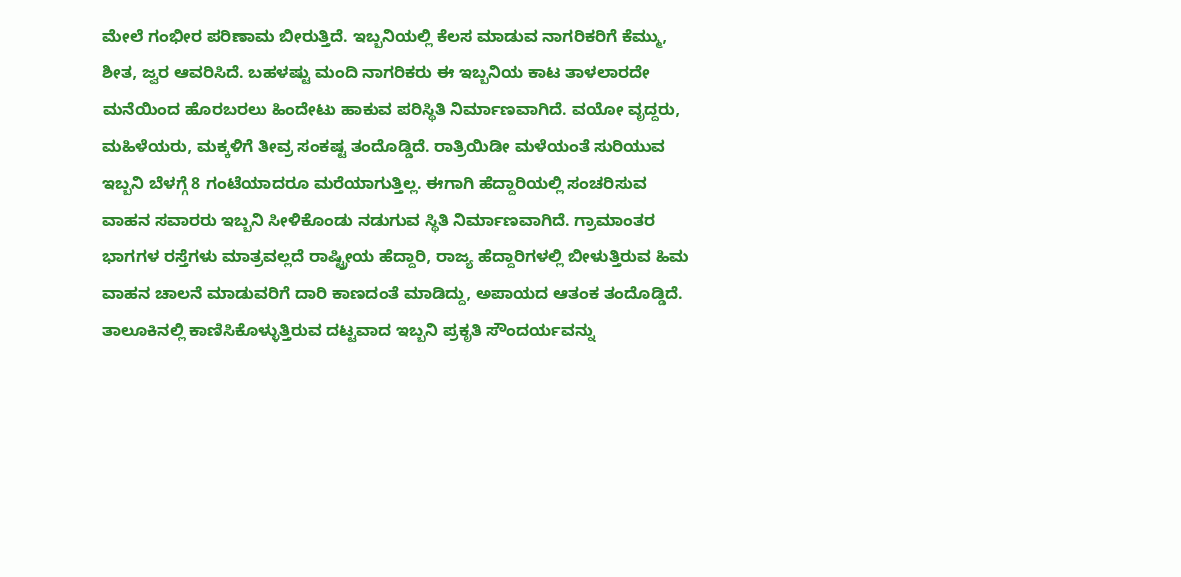ಮೇಲೆ ಗಂಭೀರ ಪರಿಣಾಮ ಬೀರುತ್ತಿದೆ. ಇಬ್ಬನಿಯಲ್ಲಿ ಕೆಲಸ ಮಾಡುವ ನಾಗರಿಕರಿಗೆ ಕೆಮ್ಮು, ಶೀತ, ಜ್ವರ ಆವರಿಸಿದೆ. ಬಹಳಷ್ಟು ಮಂದಿ ನಾಗರಿಕರು ಈ ಇಬ್ಬನಿಯ ಕಾಟ ತಾಳಲಾರದೇ ಮನೆಯಿಂದ ಹೊರಬರಲು ಹಿಂದೇಟು ಹಾಕುವ ಪರಿಸ್ಥಿತಿ ನಿರ್ಮಾಣವಾಗಿದೆ. ವಯೋ ವೃದ್ದರು, ಮಹಿಳೆಯರು, ಮಕ್ಕಳಿಗೆ ತೀವ್ರ ಸಂಕಷ್ಟ ತಂದೊಡ್ಡಿದೆ. ರಾತ್ರಿಯಿಡೀ ಮಳೆಯಂತೆ ಸುರಿಯುವ ಇಬ್ಬನಿ ಬೆಳಗ್ಗೆ 8 ಗಂಟೆಯಾದರೂ ಮರೆಯಾಗುತ್ತಿಲ್ಲ. ಈಗಾಗಿ ಹೆದ್ದಾರಿಯಲ್ಲಿ ಸಂಚರಿಸುವ ವಾಹನ ಸವಾರರು ಇಬ್ಬನಿ ಸೀಳಿಕೊಂಡು ನಡುಗುವ ಸ್ಥಿತಿ ನಿರ್ಮಾಣವಾಗಿದೆ. ಗ್ರಾಮಾಂತರ ಭಾಗಗಳ ರಸ್ತೆಗಳು ಮಾತ್ರವಲ್ಲದೆ ರಾಷ್ಟ್ರೀಯ ಹೆದ್ದಾರಿ, ರಾಜ್ಯ ಹೆದ್ದಾರಿಗಳಲ್ಲಿ ಬೀಳುತ್ತಿರುವ ಹಿಮ ವಾಹನ ಚಾಲನೆ ಮಾಡುವರಿಗೆ ದಾರಿ ಕಾಣದಂತೆ ಮಾಡಿದ್ದು, ಅಪಾಯದ ಆತಂಕ ತಂದೊಡ್ಡಿದೆ. ತಾಲೂಕಿನಲ್ಲಿ ಕಾಣಿಸಿಕೊಳ್ಳುತ್ತಿರುವ ದಟ್ಟವಾದ ಇಬ್ಬನಿ ಪ್ರಕೃತಿ ಸೌಂದರ್ಯವನ್ನು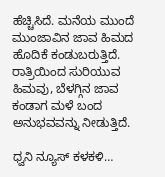ಹೆಚ್ಚಿಸಿದೆ. ಮನೆಯ ಮುಂದೆ ಮುಂಜಾವಿನ ಜಾವ ಹಿಮದ ಹೊದಿಕೆ ಕಂಡುಬರುತ್ತಿದೆ. ರಾತ್ರಿಯಿಂದ ಸುರಿಯುವ ಹಿಮವು, ಬೆಳಗ್ಗಿನ ಜಾವ ಕಂಡಾಗ ಮಳೆ ಬಂದ ಅನುಭವವನ್ನು ನೀಡುತ್ತಿದೆ.

ಧ್ವನಿ ನ್ಯೂಸ್ ಕಳಕಳಿ…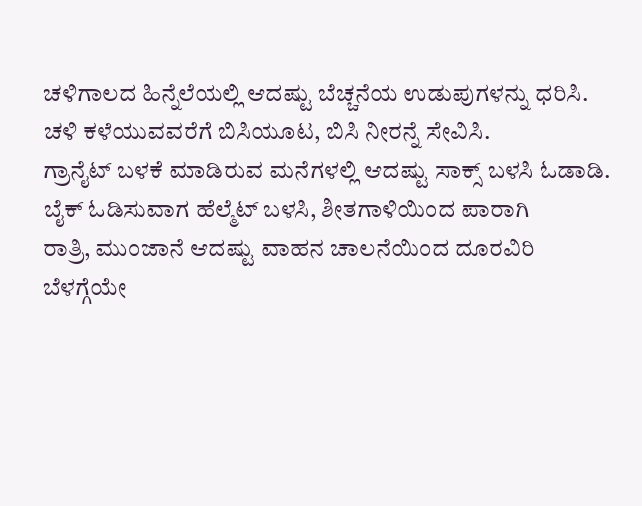ಚಳಿಗಾಲದ ಹಿನ್ನೆಲೆಯಲ್ಲಿ ಆದಷ್ಟು ಬೆಚ್ಚನೆಯ ಉಡುಪುಗಳನ್ನು ಧರಿಸಿ.
ಚಳಿ ಕಳೆಯುವವರೆಗೆ ಬಿಸಿಯೂಟ, ಬಿಸಿ ನೀರನ್ನೆ ಸೇವಿಸಿ.
ಗ್ರಾನೈಟ್‌ ಬಳಕೆ ಮಾಡಿರುವ ಮನೆಗಳಲ್ಲಿ ಆದಷ್ಟು ಸಾಕ್ಸ್‌ ಬಳಸಿ ಓಡಾಡಿ.
ಬೈಕ್‌ ಓಡಿಸುವಾಗ ಹೆಲ್ಮೆಟ್‌ ಬಳಸಿ, ಶೀತಗಾಳಿಯಿಂದ ಪಾರಾಗಿ
ರಾತ್ರಿ, ಮುಂಜಾನೆ ಆದಷ್ಟು ವಾಹನ ಚಾಲನೆಯಿಂದ ದೂರವಿರಿ
ಬೆಳಗ್ಗೆಯೇ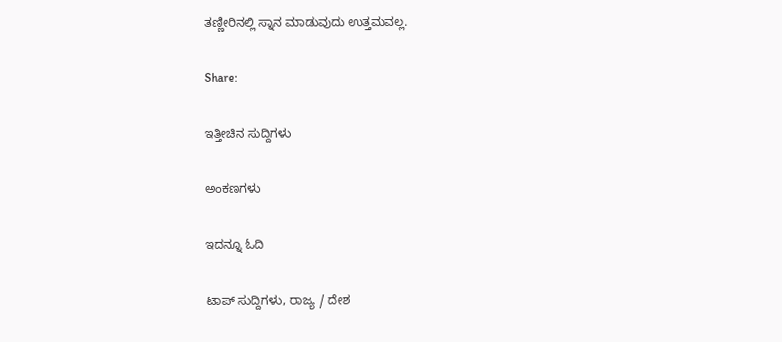ತಣ್ಣೀರಿನಲ್ಲಿ ಸ್ನಾನ ಮಾಡುವುದು ಉತ್ತಮವಲ್ಲ.

Share:

ಇತ್ತೀಚಿನ ಸುದ್ದಿಗಳು

ಅಂಕಣಗಳು

ಇದನ್ನೂ ಓದಿ

ಟಾಪ್ ಸುದ್ದಿಗಳು, ರಾಜ್ಯ / ದೇಶ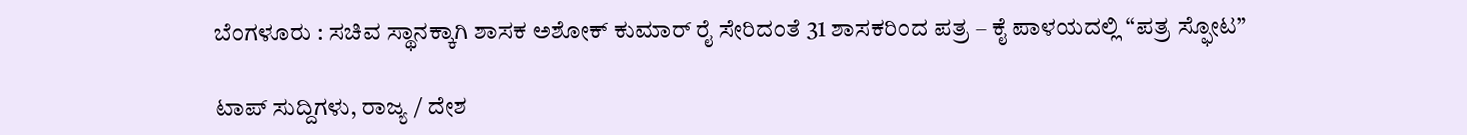ಬೆಂಗಳೂರು : ಸಚಿವ ಸ್ಥಾನಕ್ಕಾಗಿ ಶಾಸಕ ಅಶೋಕ್ ಕುಮಾರ್ ರೈ ಸೇರಿದಂತೆ 31 ಶಾಸಕರಿಂದ ಪತ್ರ – ಕೈ ಪಾಳಯದಲ್ಲಿ “ಪತ್ರ ಸ್ಫೋಟ”

ಟಾಪ್ ಸುದ್ದಿಗಳು, ರಾಜ್ಯ / ದೇಶ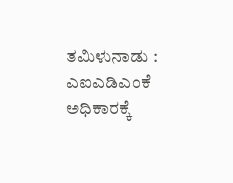ತಮಿಳುನಾಡು : ಎಐಎಡಿಎಂಕೆ ಅಧಿಕಾರಕ್ಕೆ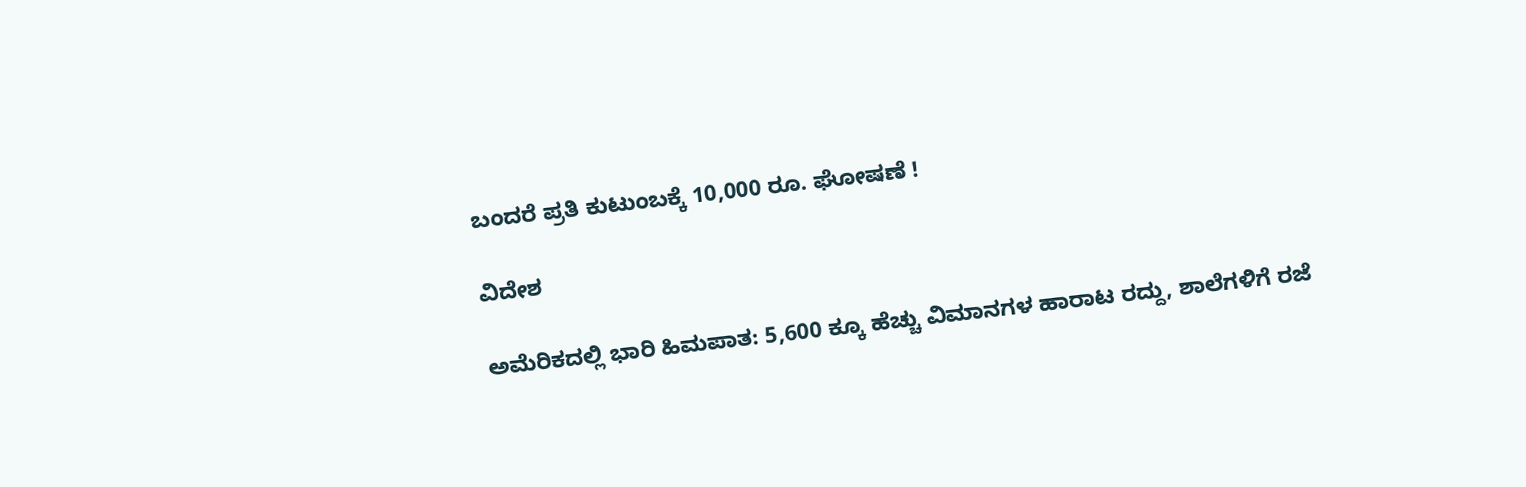ಬಂದರೆ ಪ್ರತಿ ಕುಟುಂಬಕ್ಕೆ 10,000 ರೂ. ಘೋಷಣೆ !

ವಿದೇಶ

ಅಮೆರಿಕದಲ್ಲಿ ಭಾರಿ ಹಿಮಪಾತ: 5,600 ಕ್ಕೂ ಹೆಚ್ಚು ವಿಮಾನಗಳ ಹಾರಾಟ ರದ್ದು, ಶಾಲೆಗಳಿಗೆ ರಜೆ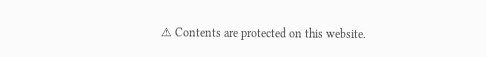⚠ Contents are protected on this website.